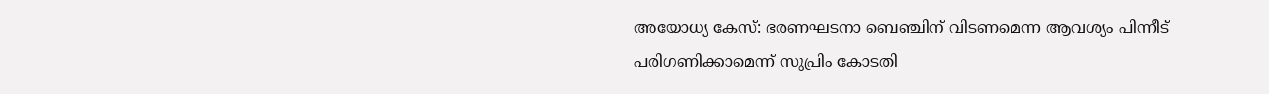അയോധ്യ കേസ്: ഭരണഘടനാ ബെഞ്ചിന് വിടണമെന്ന ആവശ്യം പിന്നീട് പരിഗണിക്കാമെന്ന് സുപ്രിം കോടതി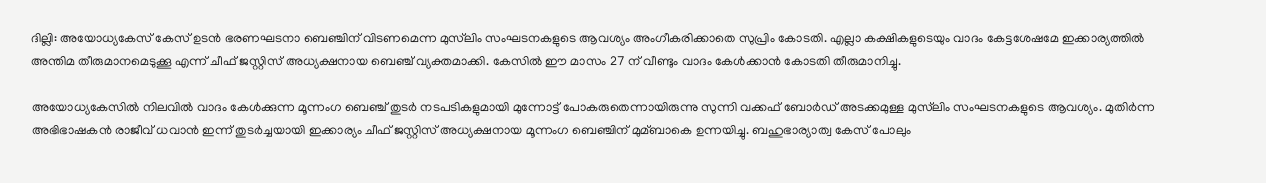ദില്ലി: അയോധ്യകേസ് കേസ് ഉടന്‍ ഭരണഘടനാ ബെഞ്ചിന് വിടണമെന്ന മുസ്‌ലിം സംഘടനകളുടെ ആവശ്യം അംഗീകരിക്കാതെ സുപ്രിം കോടതി. എല്ലാ കക്ഷികളുടെയും വാദം കേട്ടശേഷമേ ഇക്കാര്യത്തില്‍ അന്തിമ തീരുമാനമെടുക്കൂ എന്ന് ചീഫ് ജസ്റ്റിസ് അധ്യക്ഷനായ ബെഞ്ച് വ്യക്തമാക്കി. കേസില്‍ ഈ മാസം 27 ന് വീണ്ടും വാദം കേള്‍ക്കാന്‍ കോടതി തീരുമാനിച്ചു.

അയോധ്യകേസില്‍ നിലവില്‍ വാദം കേള്‍ക്കുന്ന മൂന്നംഗ ബെഞ്ച് തുടര്‍ നടപടികളുമായി മുന്നോട്ട് പോകരുതെന്നായിരുന്നു സുന്നി വക്കഫ് ബോര്‍ഡ് അടക്കമുള്ള മുസ്‌ലിം സംഘടനകളുടെ ആവശ്യം. മുതിര്‍ന്ന അഭിഭാഷകന്‍ രാജീവ് ധവാന്‍ ഇന്ന് തുടര്‍ച്ചയായി ഇക്കാര്യം ചീഫ് ജസ്റ്റിസ് അധ്യക്ഷനായ മൂന്നംഗ ബെഞ്ചിന് മുമ്ബാകെ ഉന്നയിച്ചു. ബഹുഭാര്യാത്വ കേസ് പോലും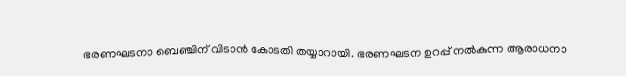ഭരണഘടനാ ബെഞ്ചിന് വിടാന്‍ കോടതി തയ്യാറായി. ഭരണഘടന ഉറപ്പ് നല്‍കുന്ന ആരാധനാ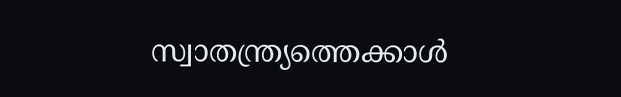സ്വാതന്ത്ര്യത്തെക്കാള്‍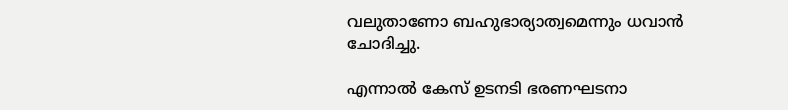വലുതാണോ ബഹുഭാര്യാത്വമെന്നും ധവാന്‍ ചോദിച്ചു.

എന്നാല്‍ കേസ് ഉടനടി ഭരണഘടനാ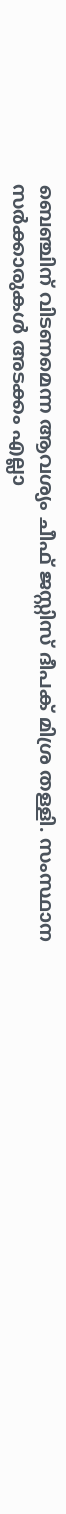ബെഞ്ചിന് വിടണമെന്ന ആവശ്യം ചീഫ് ജസ്റ്റിസ് ദീപക് മിശ്ര തള്ളി. സംസ്ഥാന സര്‍ക്കാരുകള്‍ അടക്കം എല്ലാ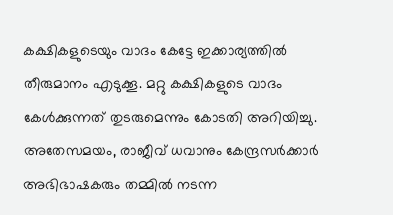കക്ഷികളുടെയും വാദം കേട്ടേ ഇക്കാര്യത്തില്‍ തീരുമാനം എടുക്കൂ. മറ്റു കക്ഷികളുടെ വാദം കേള്‍ക്കുന്നത് തുടരുമെന്നും കോടതി അറിയിച്ചു. അതേസമയം, രാജീവ് ധവാനും കേന്ദ്രസര്‍ക്കാര്‍ അഭിഭാഷകരും തമ്മില്‍ നടന്ന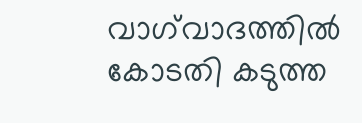വാഗ്‌വാദത്തില്‍ കോടതി കടുത്ത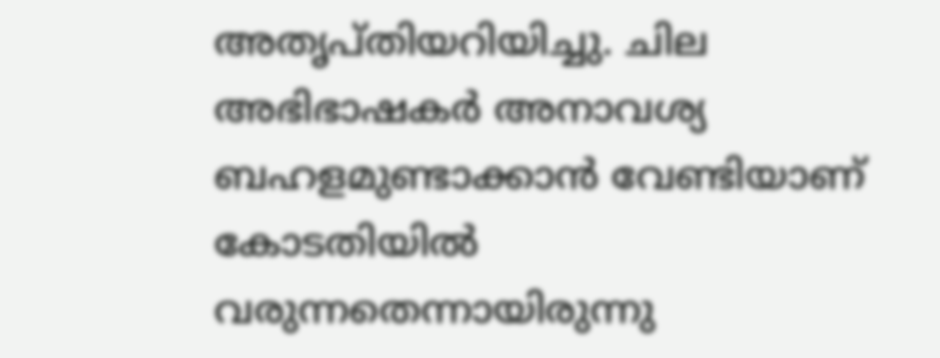അതൃപ്തിയറിയിച്ചു. ചില അഭിഭാഷകര്‍ അനാവശ്യ ബഹളമുണ്ടാക്കാന്‍ വേണ്ടിയാണ് കോടതിയില്‍ വരുന്നതെന്നായിരുന്നു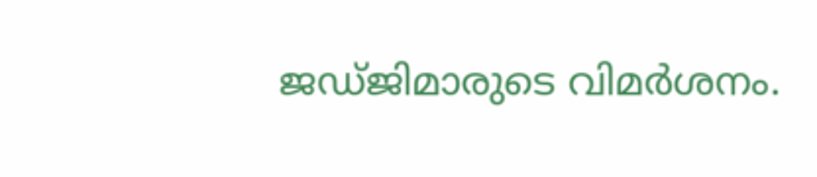ജഡ്ജിമാരുടെ വിമര്‍ശനം.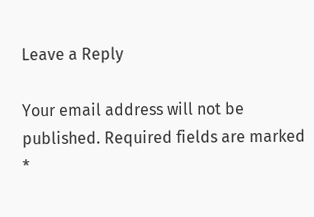Leave a Reply

Your email address will not be published. Required fields are marked *